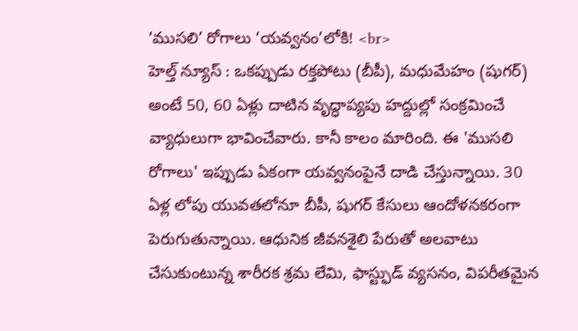‘ముసలి’ రోగాలు ‘యవ్వనం’లోకి! <br>
హెల్త్ న్యూస్ : ఒకప్పుడు రక్తపోటు (బీపీ), మధుమేహం (షుగర్) అంటే 50, 60 ఏళ్లు దాటిన వృద్ధాప్యపు హద్దుల్లో సంక్రమించే వ్యాధులుగా భావించేవారు. కానీ కాలం మారింది. ఈ 'ముసలి రోగాలు' ఇప్పుడు ఏకంగా యవ్వనంపైనే దాడి చేస్తున్నాయి. 30 ఏళ్ల లోపు యువతలోనూ బీపీ, షుగర్ కేసులు ఆందోళనకరంగా పెరుగుతున్నాయి. ఆధునిక జీవనశైలి పేరుతో అలవాటు చేసుకుంటున్న శారీరక శ్రమ లేమి, ఫాస్ట్ఫుడ్ వ్యసనం, విపరీతమైన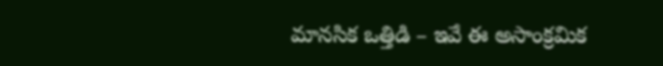మానసిక ఒత్తిడి – ఇవే ఈ అసాంక్రమిక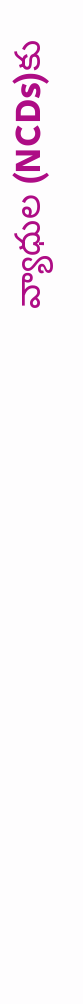వ్యాధుల (NCDs)కు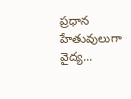ప్రధాన హేతువులుగా వైద్య...